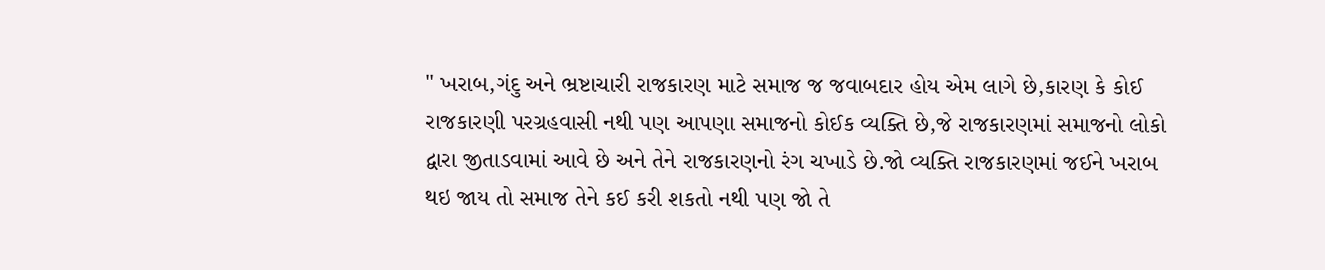" ખરાબ,ગંદુ અને ભ્રષ્ટાચારી રાજકારણ માટે સમાજ જ જવાબદાર હોય એમ લાગે છે,કારણ કે કોઈ
રાજકારણી પરગ્રહવાસી નથી પણ આપણા સમાજનો કોઈક વ્યક્તિ છે,જે રાજકારણમાં સમાજનો લોકો
દ્વારા જીતાડવામાં આવે છે અને તેને રાજકારણનો રંગ ચખાડે છે.જો વ્યક્તિ રાજકારણમાં જઈને ખરાબ
થઇ જાય તો સમાજ તેને કઈ કરી શકતો નથી પણ જો તે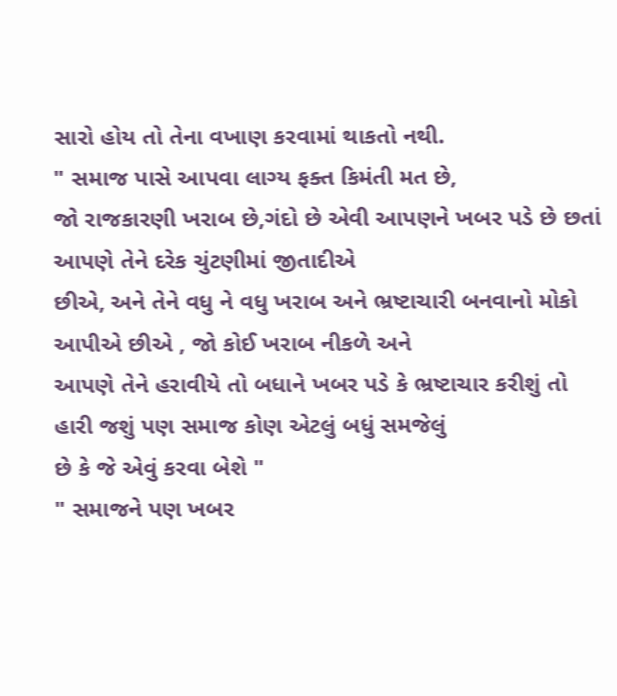સારો હોય તો તેના વખાણ કરવામાં થાકતો નથી.
" સમાજ પાસે આપવા લાગ્ય ફક્ત કિમંતી મત છે,
જો રાજકારણી ખરાબ છે,ગંદો છે એવી આપણને ખબર પડે છે છતાં આપણે તેને દરેક ચુંટણીમાં જીતાદીએ
છીએ, અને તેને વધુ ને વધુ ખરાબ અને ભ્રષ્ટાચારી બનવાનો મોકો આપીએ છીએ , જો કોઈ ખરાબ નીકળે અને
આપણે તેને હરાવીયે તો બધાને ખબર પડે કે ભ્રષ્ટાચાર કરીશું તો હારી જશું પણ સમાજ કોણ એટલું બધું સમજેલું
છે કે જે એવું કરવા બેશે "
" સમાજને પણ ખબર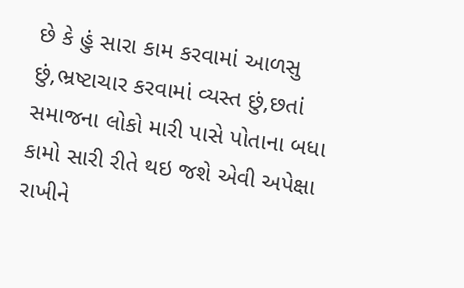છે કે હું સારા કામ કરવામાં આળસુ છું,ભ્રષ્ટાચાર કરવામાં વ્યસ્ત છું,છતાં સમાજના લોકો મારી પાસે પોતાના બધા કામો સારી રીતે થઇ જશે એવી અપેક્ષા રાખીને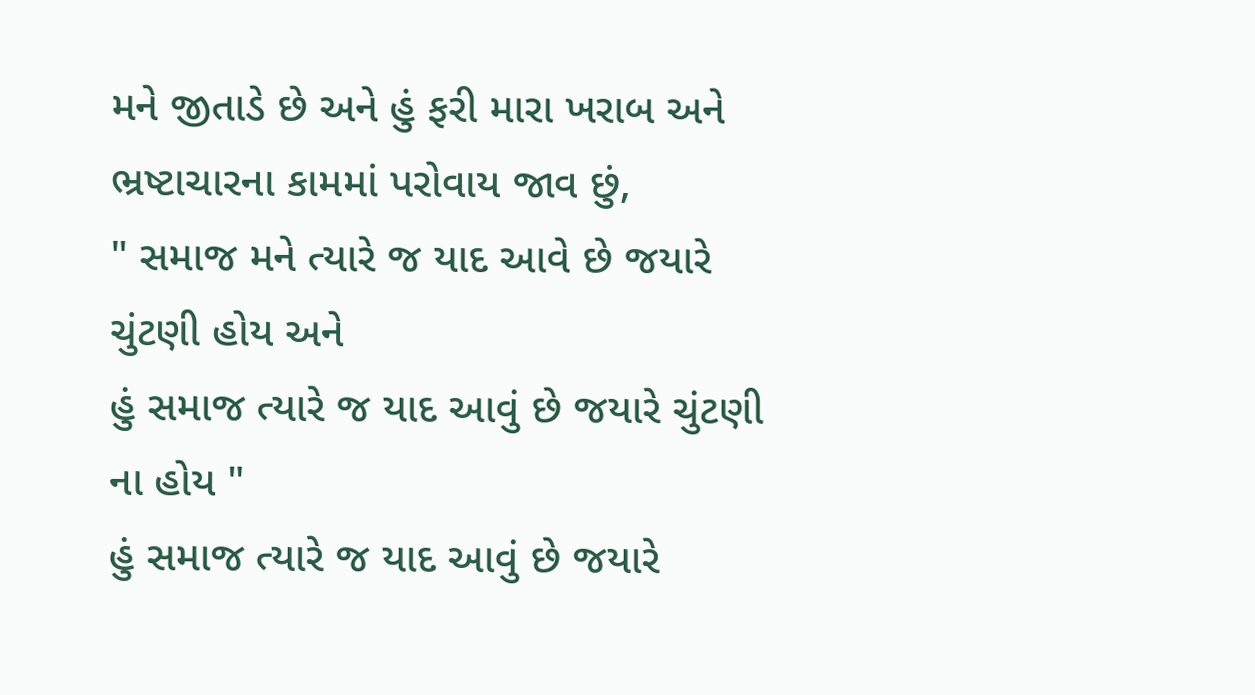મને જીતાડે છે અને હું ફરી મારા ખરાબ અને ભ્રષ્ટાચારના કામમાં પરોવાય જાવ છું,
" સમાજ મને ત્યારે જ યાદ આવે છે જયારે ચુંટણી હોય અને
હું સમાજ ત્યારે જ યાદ આવું છે જયારે ચુંટણી ના હોય "
હું સમાજ ત્યારે જ યાદ આવું છે જયારે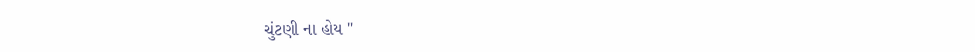ચુંટણી ના હોય "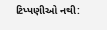ટિપ્પણીઓ નથી: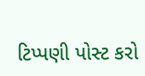ટિપ્પણી પોસ્ટ કરો